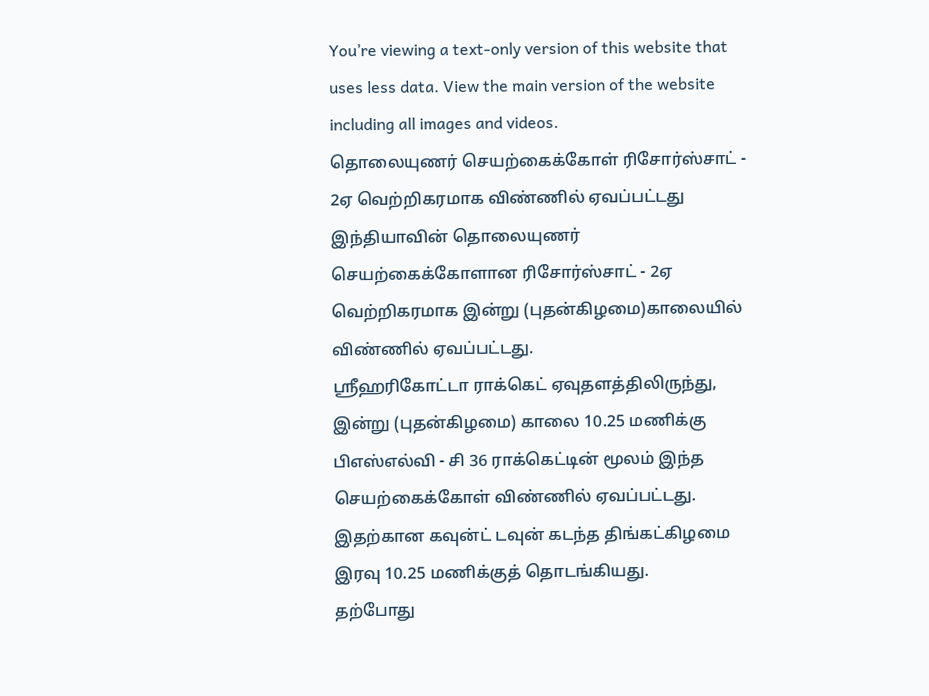You’re viewing a text-only version of this website that uses less data. View the main version of the website including all images and videos.
தொலையுணர் செயற்கைக்கோள் ரிசோர்ஸ்சாட் - 2ஏ வெற்றிகரமாக விண்ணில் ஏவப்பட்டது
இந்தியாவின் தொலையுணர் செயற்கைக்கோளான ரிசோர்ஸ்சாட் - 2ஏ வெற்றிகரமாக இன்று (புதன்கிழமை)காலையில் விண்ணில் ஏவப்பட்டது.
ஸ்ரீஹரிகோட்டா ராக்கெட் ஏவுதளத்திலிருந்து, இன்று (புதன்கிழமை) காலை 10.25 மணிக்கு பிஎஸ்எல்வி - சி 36 ராக்கெட்டின் மூலம் இந்த செயற்கைக்கோள் விண்ணில் ஏவப்பட்டது.
இதற்கான கவுன்ட் டவுன் கடந்த திங்கட்கிழமை இரவு 10.25 மணிக்குத் தொடங்கியது.
தற்போது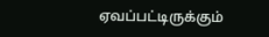ஏவப்பட்டிருக்கும்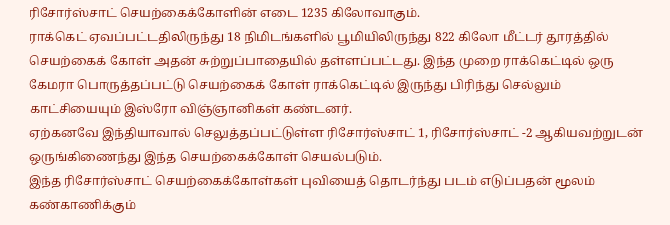ரிசோர்ஸ்சாட் செயற்கைக்கோளின் எடை 1235 கிலோவாகும்.
ராக்கெட் ஏவப்பட்டதிலிருந்து 18 நிமிடங்களில் பூமியிலிருந்து 822 கிலோ மீட்டர் தூரத்தில் செயற்கைக் கோள் அதன் சுற்றுப்பாதையில் தள்ளப்பட்டது. இந்த முறை ராக்கெட்டில் ஒரு கேமரா பொருத்தப்பட்டு செயற்கைக் கோள் ராக்கெட்டில் இருந்து பிரிந்து செல்லும் காட்சியையும் இஸ்ரோ விஞ்ஞானிகள் கண்டனர்.
ஏற்கனவே இந்தியாவால் செலுத்தப்பட்டுள்ள ரிசோர்ஸ்சாட் 1, ரிசோர்ஸ்சாட் -2 ஆகியவற்றுடன் ஒருங்கிணைந்து இந்த செயற்கைக்கோள் செயல்படும்.
இந்த ரிசோர்ஸ்சாட் செயற்கைக்கோள்கள் புவியைத் தொடர்ந்து படம் எடுப்பதன் மூலம் கண்காணிக்கும்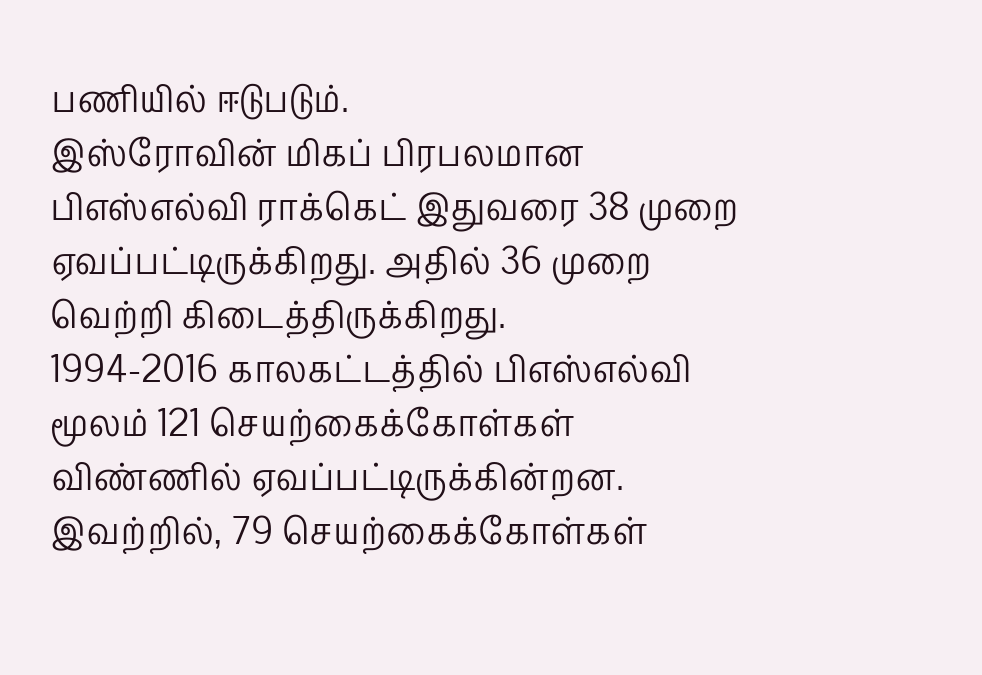பணியில் ஈடுபடும்.
இஸ்ரோவின் மிகப் பிரபலமான பிஎஸ்எல்வி ராக்கெட் இதுவரை 38 முறை ஏவப்பட்டிருக்கிறது. அதில் 36 முறை வெற்றி கிடைத்திருக்கிறது.
1994-2016 காலகட்டத்தில் பிஎஸ்எல்வி மூலம் 121 செயற்கைக்கோள்கள் விண்ணில் ஏவப்பட்டிருக்கின்றன. இவற்றில், 79 செயற்கைக்கோள்கள்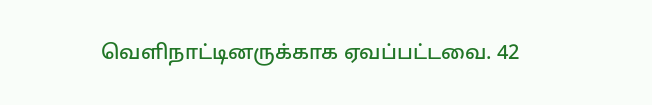வெளிநாட்டினருக்காக ஏவப்பட்டவை. 42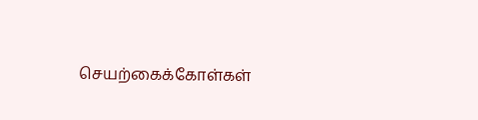செயற்கைக்கோள்கள்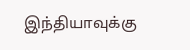இந்தியாவுக்கு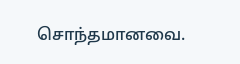சொந்தமானவை.